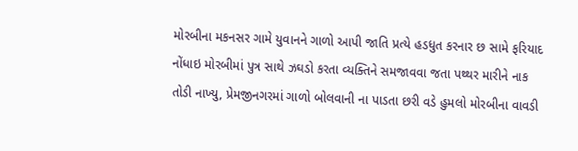મોરબીના મકનસર ગામે યુવાનને ગાળો આપી જાતિ પ્રત્યે હડધુત કરનાર છ સામે ફરિયાદ નોંધાઇ મોરબીમાં પુત્ર સાથે ઝઘડો કરતા વ્યક્તિને સમજાવવા જતા પથ્થર મારીને નાક તોડી નાખ્યુ, પ્રેમજીનગરમાં ગાળો બોલવાની ના પાડતા છરી વડે હુમલો મોરબીના વાવડી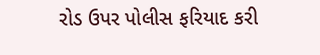રોડ ઉપર પોલીસ ફરિયાદ કરી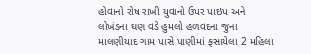હોવાનો રોષ રાખી યુવાનો ઉપર પાઇપ અને લોખંડના ઘણ વડે હુમલો હળવદના જુના માલણીયાદ ગામ પાસે પાણીમાં ફસાયેલા 2 મહિલા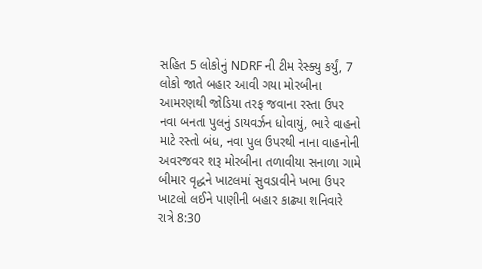સહિત 5 લોકોનું NDRF ની ટીમ રેસ્ક્યુ કર્યું, 7 લોકો જાતે બહાર આવી ગયા મોરબીના આમરણથી જોડિયા તરફ જવાના રસ્તા ઉપર નવા બનતા પુલનું ડાયવર્ઝન ધોવાયું, ભારે વાહનો માટે રસ્તો બંધ, નવા પુલ ઉપરથી નાના વાહનોની અવરજવર શરૂ મોરબીના તળાવીયા સનાળા ગામે બીમાર વૃદ્ધને ખાટલમાં સુવડાવીને ખભા ઉપર ખાટલો લઈને પાણીની બહાર કાઢ્યા શનિવારે રાત્રે 8:30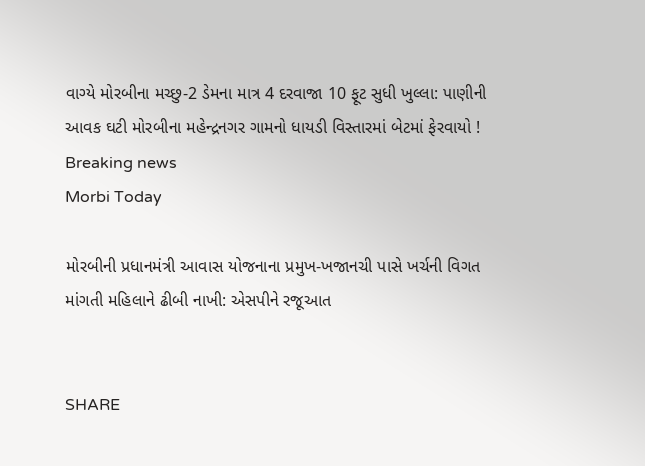વાગ્યે મોરબીના મચ્છુ-2 ડેમના માત્ર 4 દરવાજા 10 ફૂટ સુધી ખુલ્લા: પાણીની આવક ઘટી મોરબીના મહેન્દ્રનગર ગામનો ધાયડી વિસ્તારમાં બેટમાં ફેરવાયો !
Breaking news
Morbi Today

મોરબીની પ્રધાનમંત્રી આવાસ યોજનાના પ્રમુખ-ખજાનચી પાસે ખર્ચની વિગત માંગતી મહિલાને ઢીબી નાખી: એસપીને રજૂઆત


SHARE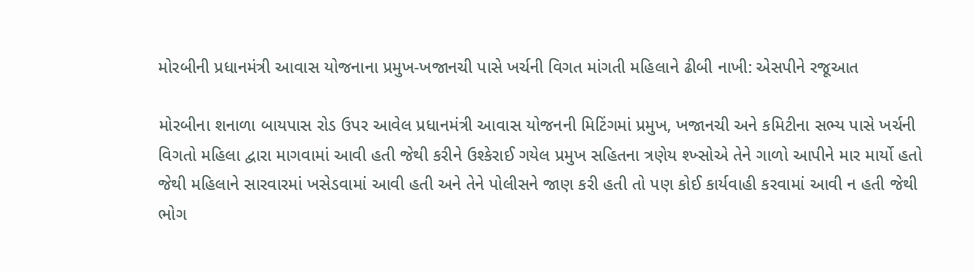મોરબીની પ્રધાનમંત્રી આવાસ યોજનાના પ્રમુખ-ખજાનચી પાસે ખર્ચની વિગત માંગતી મહિલાને ઢીબી નાખી: એસપીને રજૂઆત

મોરબીના શનાળા બાયપાસ રોડ ઉપર આવેલ પ્રધાનમંત્રી આવાસ યોજનની મિટિંગમાં પ્રમુખ, ખજાનચી અને કમિટીના સભ્ય પાસે ખર્ચની વિગતો મહિલા દ્વારા માગવામાં આવી હતી જેથી કરીને ઉશ્કેરાઈ ગયેલ પ્રમુખ સહિતના ત્રણેય શ્ખ્સોએ તેને ગાળો આપીને માર માર્યો હતો જેથી મહિલાને સારવારમાં ખસેડવામાં આવી હતી અને તેને પોલીસને જાણ કરી હતી તો પણ કોઈ કાર્યવાહી કરવામાં આવી ન હતી જેથી ભોગ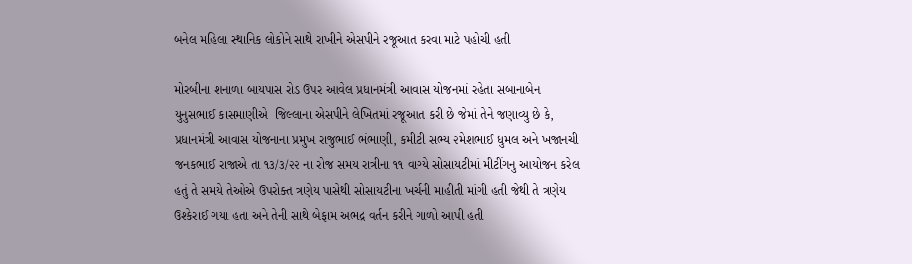બનેલ મહિલા સ્થાનિક લોકોને સાથે રાખીને એસપીને રજૂઆત કરવા માટે પહોચી હતી

મોરબીના શનાળા બાયપાસ રોડ ઉપર આવેલ પ્રધાનમંત્રી આવાસ યોજનમાં રહેતા સબાનાબેન યુનુસભાઈ કાસમાણીએ  જિલ્લાના એસપીને લેખિતમાં રજૂઆત કરી છે જેમાં તેને જણાવ્યુ છે કે, પ્રધાનમંત્રી આવાસ યોજનાના પ્રમુખ રાજુભાઈ ભંભાણી, કમીટી સભ્ય ૨મેશભાઈ ધુમલ અને ખજાનચી જનકભાઈ રાજાએ તા ૧૩/૩/૨૨ ના રોજ સમય રાત્રીના ૧૧ વાગ્યે સોસાયટીમાં મીટીંગનુ આયોજન કરેલ હતું તે સમયે તેઓએ ઉપરોક્ત ત્રણેય પાસેથી સોસાયટીના ખર્ચની માહીતી માંગી હતી જેથી તે ત્રણેય ઉશ્કેરાઈ ગયા હતા અને તેની સાથે બેફામ અભદ્ર વર્તન કરીને ગાળો આપી હતી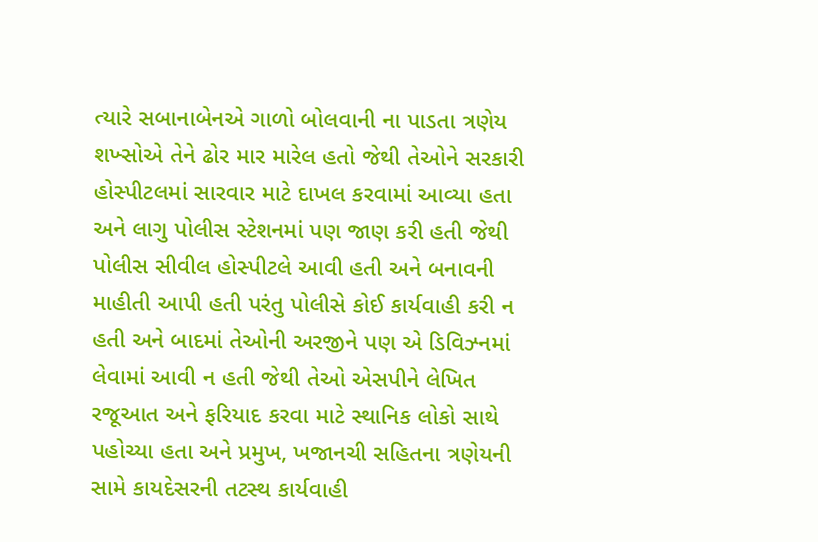ત્યારે સબાનાબેનએ ગાળો બોલવાની ના પાડતા ત્રણેય શખ્સોએ તેને ઢોર માર મારેલ હતો જેથી તેઓને સરકારી હોસ્પીટલમાં સારવાર માટે દાખલ કરવામાં આવ્યા હતા અને લાગુ પોલીસ સ્ટેશનમાં પણ જાણ કરી હતી જેથી પોલીસ સીવીલ હોસ્પીટલે આવી હતી અને બનાવની માહીતી આપી હતી પરંતુ પોલીસે કોઈ કાર્યવાહી કરી ન હતી અને બાદમાં તેઓની અરજીને પણ એ ડિવિઝ્નમાં લેવામાં આવી ન હતી જેથી તેઓ એસપીને લેખિત રજૂઆત અને ફરિયાદ કરવા માટે સ્થાનિક લોકો સાથે પહોચ્યા હતા અને પ્રમુખ, ખજાનચી સહિતના ત્રણેયની સામે કાયદેસરની તટસ્થ કાર્યવાહી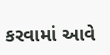કરવામાં આવે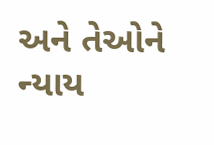અને તેઓને ન્યાય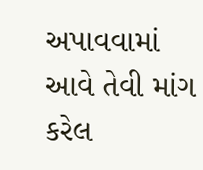અપાવવામાં આવે તેવી માંગ કરેલ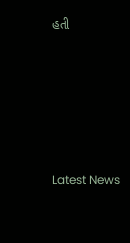હતી






Latest News